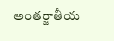అంతర్జాతీయ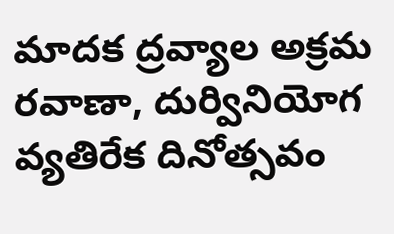మాదక ద్రవ్యాల అక్రమ రవాణా, దుర్వినియోగ వ్యతిరేక దినోత్సవం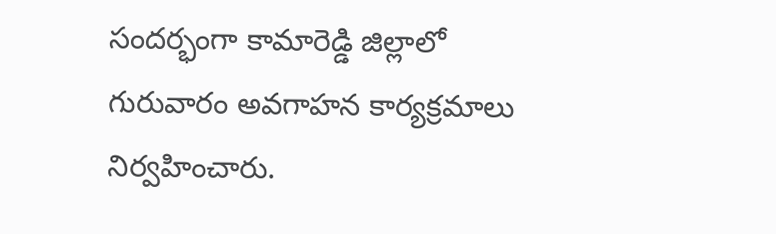సందర్భంగా కామారెడ్డి జిల్లాలో గురువారం అవగాహన కార్యక్రమాలు నిర్వహించారు.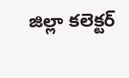జిల్లా కలెక్టర్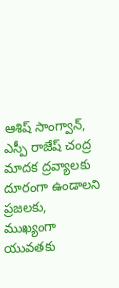ఆశిష్ సాంగ్వాన్, ఎస్పీ రాజేష్ చంద్ర మాదక ద్రవ్యాలకు దూరంగా ఉండాలని ప్రజలకు, ముఖ్యంగా యువతకు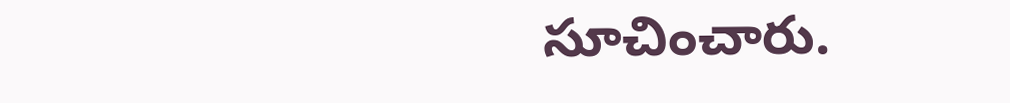సూచించారు.